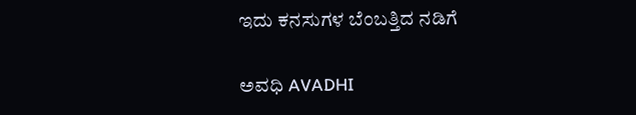ಇದು ಕನಸುಗಳ ಬೆಂಬತ್ತಿದ ನಡಿಗೆ‍

ಅವಧಿ AVADHI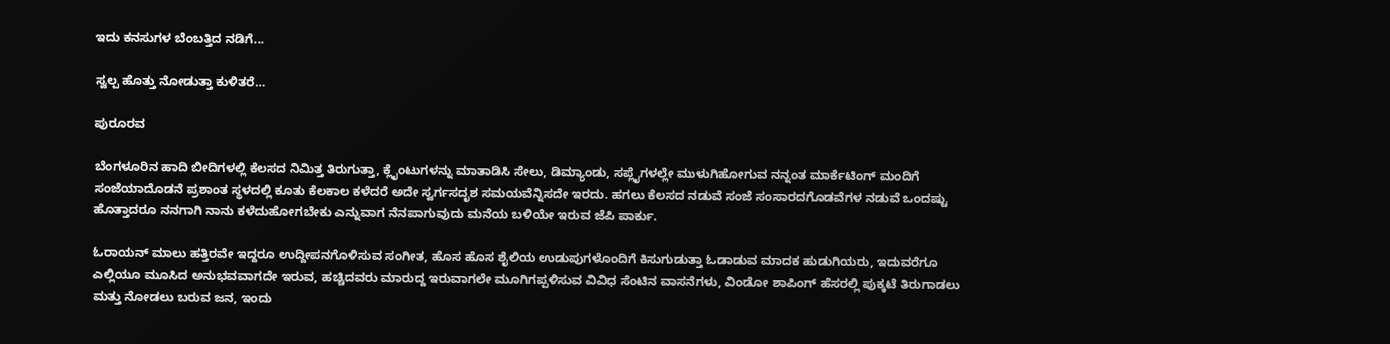ಇದು ಕನಸುಗಳ ಬೆಂಬತ್ತಿದ ನಡಿಗೆ...

ಸ್ವಲ್ಪ ಹೊತ್ತು ನೋಡುತ್ತಾ ಕುಳಿತರೆ…

ಪುರೂರವ

ಬೆಂಗಳೂರಿನ ಹಾದಿ ಬೀದಿಗಳಲ್ಲಿ ಕೆಲಸದ ನಿಮಿತ್ತ ತಿರುಗುತ್ತಾ, ಕ್ಲೈಂಟುಗಳನ್ನು ಮಾತಾಡಿಸಿ ಸೇಲು, ಡಿಮ್ಯಾಂಡು, ಸಪ್ಲೈಗಳಲ್ಲೇ ಮುಳುಗಿಹೋಗುವ ನನ್ನಂತ ಮಾರ್ಕೆಟಿಂಗ್ ಮಂದಿಗೆ ಸಂಜೆಯಾದೊಡನೆ ಪ್ರಶಾಂತ ಸ್ಥಳದಲ್ಲಿ ಕೂತು ಕೆಲಕಾಲ ಕಳೆದರೆ ಅದೇ ಸ್ವರ್ಗಸದೃಶ ಸಮಯವೆನ್ನಿಸದೇ ಇರದು. ಹಗಲು ಕೆಲಸದ ನಡುವೆ ಸಂಜೆ ಸಂಸಾರದಗೊಡವೆಗಳ ನಡುವೆ ಒಂದಷ್ಟು ಹೊತ್ತಾದರೂ ನನಗಾಗಿ ನಾನು ಕಳೆದುಹೋಗಬೇಕು ಎನ್ನುವಾಗ ನೆನಪಾಗುವುದು ಮನೆಯ ಬಳಿಯೇ ಇರುವ ಜೆಪಿ ಪಾರ್ಕು.

ಓರಾಯನ್ ಮಾಲು ಹತ್ತಿರವೇ ಇದ್ದರೂ ಉದ್ದೀಪನಗೊಳಿಸುವ ಸಂಗೀತ, ಹೊಸ ಹೊಸ ಶೈಲಿಯ ಉಡುಪುಗಳೊಂದಿಗೆ ಕಿಸುಗುಡುತ್ತಾ ಓಡಾಡುವ ಮಾದಕ ಹುಡುಗಿಯರು, ಇದುವರೆಗೂ ಎಲ್ಲಿಯೂ ಮೂಸಿದ ಅನುಭವವಾಗದೇ ಇರುವ, ಹಚ್ಚಿದವರು ಮಾರುದ್ದ ಇರುವಾಗಲೇ ಮೂಗಿಗಪ್ಪಳಿಸುವ ವಿವಿಧ ಸೆಂಟಿನ ವಾಸನೆಗಳು, ವಿಂಡೋ ಶಾಪಿಂಗ್ ಹೆಸರಲ್ಲಿ ಪುಕ್ಕಟೆ ತಿರುಗಾಡಲು ಮತ್ತು ನೋಡಲು ಬರುವ ಜನ, ಇಂದು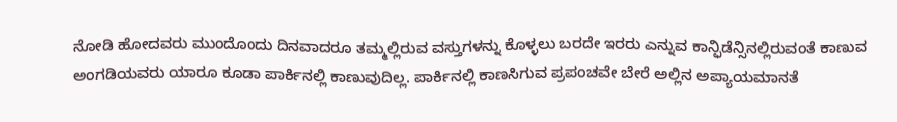ನೋಡಿ ಹೋದವರು ಮುಂದೊಂದು ದಿನವಾದರೂ ತಮ್ಮಲ್ಲಿರುವ ವಸ್ತುಗಳನ್ನು ಕೊಳ್ಳಲು ಬರದೇ ಇರರು ಎನ್ನುವ ಕಾನ್ಫಿಡೆನ್ಸಿನಲ್ಲಿರುವಂತೆ ಕಾಣುವ ಅಂಗಡಿಯವರು ಯಾರೂ ಕೂಡಾ ಪಾರ್ಕಿನಲ್ಲಿ ಕಾಣುವುದಿಲ್ಲ. ಪಾರ್ಕಿನಲ್ಲಿ ಕಾಣಸಿಗುವ ಪ್ರಪಂಚವೇ ಬೇರೆ ಅಲ್ಲಿನ ಅಪ್ಯಾಯಮಾನತೆ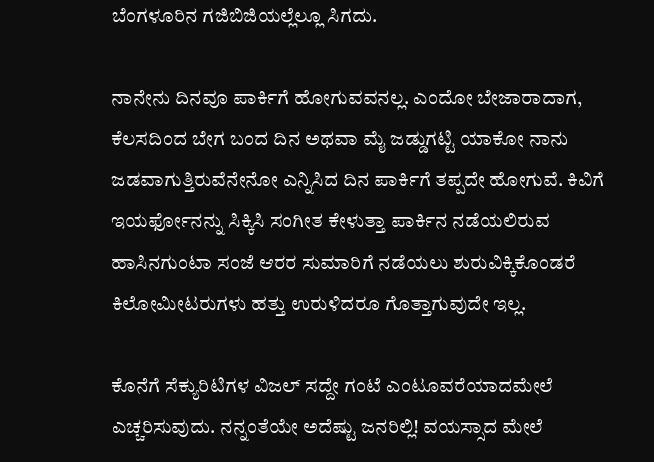ಬೆಂಗಳೂರಿನ ಗಜಿಬಿಜಿಯಲ್ಲೆಲ್ಲೂ ಸಿಗದು.

ನಾನೇನು ದಿನವೂ ಪಾರ್ಕಿಗೆ ಹೋಗುವವನಲ್ಲ. ಎಂದೋ ಬೇಜಾರಾದಾಗ, ಕೆಲಸದಿಂದ ಬೇಗ ಬಂದ ದಿನ ಅಥವಾ ಮೈ ಜಡ್ಡುಗಟ್ಟಿ ಯಾಕೋ ನಾನು ಜಡವಾಗುತ್ತಿರುವೆನೇನೋ ಎನ್ನಿಸಿದ ದಿನ ಪಾರ್ಕಿಗೆ ತಪ್ಪದೇ ಹೋಗುವೆ. ಕಿವಿಗೆ ಇಯರ್ಫೋನನ್ನು ಸಿಕ್ಕಿಸಿ ಸಂಗೀತ ಕೇಳುತ್ತಾ ಪಾರ್ಕಿನ ನಡೆಯಲಿರುವ ಹಾಸಿನಗುಂಟಾ ಸಂಜೆ ಆರರ ಸುಮಾರಿಗೆ ನಡೆಯಲು ಶುರುವಿಕ್ಕಿಕೊಂಡರೆ ಕಿಲೋಮೀಟರುಗಳು ಹತ್ತು ಉರುಳಿದರೂ ಗೊತ್ತಾಗುವುದೇ ಇಲ್ಲ.

ಕೊನೆಗೆ ಸೆಕ್ಯುರಿಟಿಗಳ ವಿಜಲ್ ಸದ್ದೇ ಗಂಟೆ ಎಂಟೂವರೆಯಾದಮೇಲೆ ಎಚ್ಚರಿಸುವುದು. ನನ್ನಂತೆಯೇ ಅದೆಷ್ಟು ಜನರಿಲ್ಲಿ! ವಯಸ್ಸಾದ ಮೇಲೆ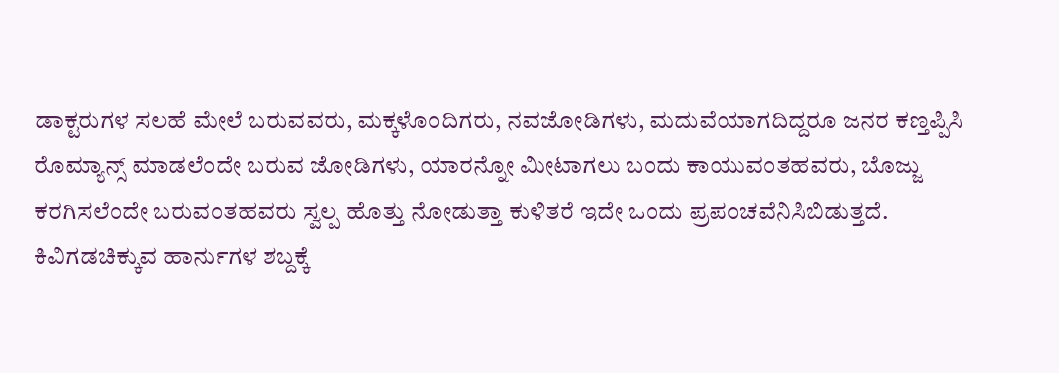ಡಾಕ್ಟರುಗಳ ಸಲಹೆ ಮೇಲೆ ಬರುವವರು, ಮಕ್ಕಳೊಂದಿಗರು, ನವಜೋಡಿಗಳು, ಮದುವೆಯಾಗದಿದ್ದರೂ ಜನರ ಕಣ್ತಪ್ಪಿಸಿ ರೊಮ್ಯಾನ್ಸ್ ಮಾಡಲೆಂದೇ ಬರುವ ಜೋಡಿಗಳು, ಯಾರನ್ನೋ ಮೀಟಾಗಲು ಬಂದು ಕಾಯುವಂತಹವರು, ಬೊಜ್ಜು ಕರಗಿಸಲೆಂದೇ ಬರುವಂತಹವರು ಸ್ವಲ್ಪ ಹೊತ್ತು ನೋಡುತ್ತಾ ಕುಳಿತರೆ ಇದೇ ಒಂದು ಪ್ರಪಂಚವೆನಿಸಿಬಿಡುತ್ತದೆ. ಕಿವಿಗಡಚಿಕ್ಕುವ ಹಾರ್ನುಗಳ ಶಬ್ದಕ್ಕೆ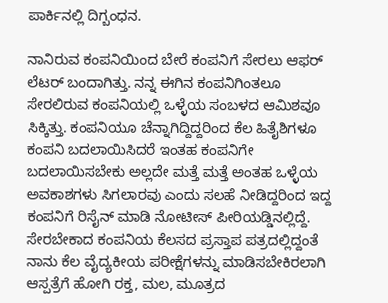ಪಾರ್ಕಿನಲ್ಲಿ ದಿಗ್ಬಂಧನ.

ನಾನಿರುವ ಕಂಪನಿಯಿಂದ ಬೇರೆ ಕಂಪನಿಗೆ ಸೇರಲು ಆಫರ್ ಲೆಟರ್ ಬಂದಾಗಿತ್ತು. ನನ್ನ ಈಗಿನ ಕಂಪನಿಗಿಂತಲೂ ಸೇರಲಿರುವ ಕಂಪನಿಯಲ್ಲಿ ಒಳ್ಳೆಯ ಸಂಬಳದ ಆಮಿಶವೂ ಸಿಕ್ಕಿತ್ತು. ಕಂಪನಿಯೂ ಚೆನ್ನಾಗಿದ್ದಿದ್ದರಿಂದ ಕೆಲ ಹಿತೈಶಿಗಳೂ ಕಂಪನಿ ಬದಲಾಯಿಸಿದರೆ ಇಂತಹ ಕಂಪನಿಗೇ ಬದಲಾಯಿಸಬೇಕು ಅಲ್ಲದೇ ಮತ್ತೆ ಮತ್ತೆ ಅಂತಹ ಒಳ್ಳೆಯ ಅವಕಾಶಗಳು ಸಿಗಲಾರವು ಎಂದು ಸಲಹೆ ನೀಡಿದ್ದರಿಂದ ಇದ್ದ ಕಂಪನಿಗೆ ರಿಸೈನ್ ಮಾಡಿ ನೋಟೀಸ್ ಪೀರಿಯಡ್ಡಿನಲ್ಲಿದ್ದೆ. ಸೇರಬೇಕಾದ ಕಂಪನಿಯ ಕೆಲಸದ ಪ್ರಸ್ತಾಪ ಪತ್ರದಲ್ಲಿದ್ದಂತೆ ನಾನು ಕೆಲ ವೈದ್ಯಕೀಯ ಪರೀಕ್ಷೆಗಳನ್ನು ಮಾಡಿಸಬೇಕಿರಲಾಗಿ ಆಸ್ಪತ್ರೆಗೆ ಹೋಗಿ ರಕ್ತ, ಮಲ, ಮೂತ್ರದ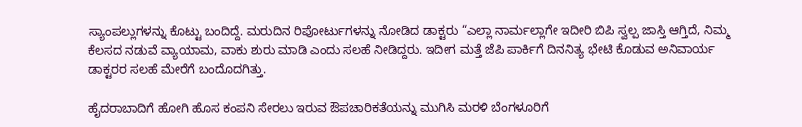ಸ್ಯಾಂಪಲ್ಲುಗಳನ್ನು ಕೊಟ್ಟು ಬಂದಿದ್ದೆ. ಮರುದಿನ ರಿಪೋರ್ಟುಗಳನ್ನು ನೋಡಿದ ಡಾಕ್ಟರು “ಎಲ್ಲಾ ನಾರ್ಮಲ್ಲಾಗೇ ಇದೀರಿ ಬಿಪಿ ಸ್ವಲ್ಪ ಜಾಸ್ತಿ ಆಗ್ತಿದೆ, ನಿಮ್ಮ ಕೆಲಸದ ನಡುವೆ ವ್ಯಾಯಾಮ, ವಾಕು ಶುರು ಮಾಡಿ ಎಂದು ಸಲಹೆ ನೀಡಿದ್ದರು. ಇದೀಗ ಮತ್ತೆ ಜೆಪಿ ಪಾರ್ಕಿಗೆ ದಿನನಿತ್ಯ ಭೇಟಿ ಕೊಡುವ ಅನಿವಾರ್ಯ ಡಾಕ್ಟರರ ಸಲಹೆ ಮೇರೆಗೆ ಬಂದೊದಗಿತ್ತು.

ಹೈದರಾಬಾದಿಗೆ ಹೋಗಿ ಹೊಸ ಕಂಪನಿ ಸೇರಲು ಇರುವ ಔಪಚಾರಿಕತೆಯನ್ನು ಮುಗಿಸಿ ಮರಳಿ ಬೆಂಗಳೂರಿಗೆ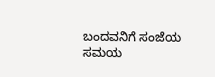ಬಂದವನಿಗೆ ಸಂಜೆಯ ಸಮಯ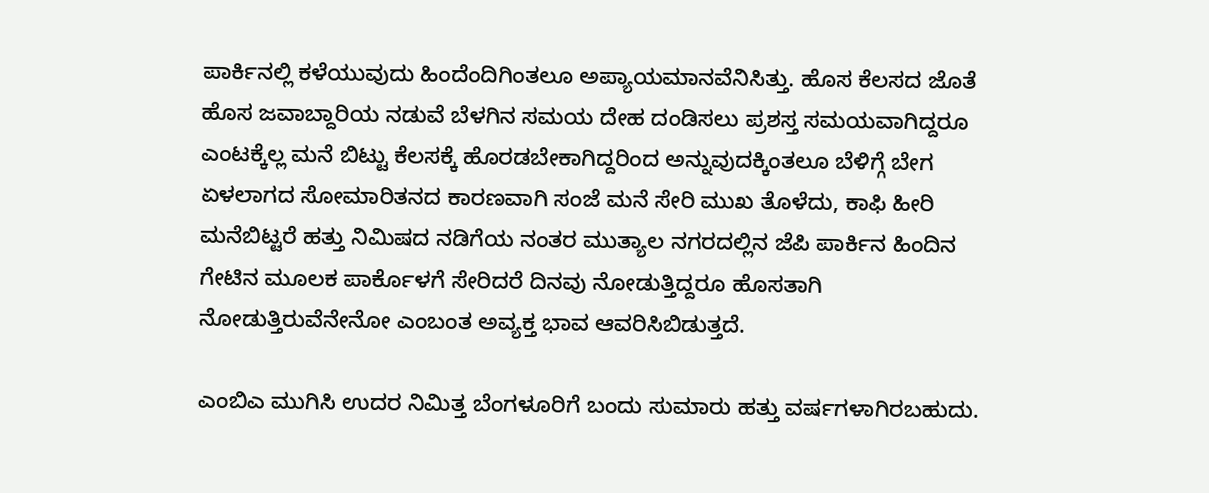ಪಾರ್ಕಿನಲ್ಲಿ ಕಳೆಯುವುದು ಹಿಂದೆಂದಿಗಿಂತಲೂ ಅಪ್ಯಾಯಮಾನವೆನಿಸಿತ್ತು. ಹೊಸ ಕೆಲಸದ ಜೊತೆ ಹೊಸ ಜವಾಬ್ದಾರಿಯ ನಡುವೆ ಬೆಳಗಿನ ಸಮಯ ದೇಹ ದಂಡಿಸಲು ಪ್ರಶಸ್ತ ಸಮಯವಾಗಿದ್ದರೂ ಎಂಟಕ್ಕೆಲ್ಲ ಮನೆ ಬಿಟ್ಟು ಕೆಲಸಕ್ಕೆ ಹೊರಡಬೇಕಾಗಿದ್ದರಿಂದ ಅನ್ನುವುದಕ್ಕಿಂತಲೂ ಬೆಳಿಗ್ಗೆ ಬೇಗ ಏಳಲಾಗದ ಸೋಮಾರಿತನದ ಕಾರಣವಾಗಿ ಸಂಜೆ ಮನೆ ಸೇರಿ ಮುಖ ತೊಳೆದು, ಕಾಫಿ ಹೀರಿ ಮನೆಬಿಟ್ಟರೆ ಹತ್ತು ನಿಮಿಷದ ನಡಿಗೆಯ ನಂತರ ಮುತ್ಯಾಲ ನಗರದಲ್ಲಿನ ಜೆಪಿ ಪಾರ್ಕಿನ ಹಿಂದಿನ ಗೇಟಿನ ಮೂಲಕ ಪಾರ್ಕೊಳಗೆ ಸೇರಿದರೆ ದಿನವು ನೋಡುತ್ತಿದ್ದರೂ ಹೊಸತಾಗಿ ನೋಡುತ್ತಿರುವೆನೇನೋ ಎಂಬಂತ ಅವ್ಯಕ್ತ ಭಾವ ಆವರಿಸಿಬಿಡುತ್ತದೆ.

ಎಂಬಿಎ ಮುಗಿಸಿ ಉದರ ನಿಮಿತ್ತ ಬೆಂಗಳೂರಿಗೆ ಬಂದು ಸುಮಾರು ಹತ್ತು ವರ್ಷಗಳಾಗಿರಬಹುದು.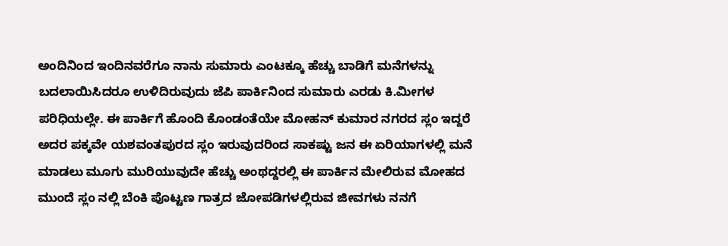ಅಂದಿನಿಂದ ಇಂದಿನವರೆಗೂ ನಾನು ಸುಮಾರು ಎಂಟಕ್ಕೂ ಹೆಚ್ಚು ಬಾಡಿಗೆ ಮನೆಗಳನ್ನು ಬದಲಾಯಿಸಿದರೂ ಉಳಿದಿರುವುದು ಜೆಪಿ ಪಾರ್ಕಿನಿಂದ ಸುಮಾರು ಎರಡು ಕಿ.ಮೀಗಳ ಪರಿಧಿಯಲ್ಲೇ. ಈ ಪಾರ್ಕಿಗೆ ಹೊಂದಿ ಕೊಂಡಂತೆಯೇ ಮೋಹನ್‌ ಕುಮಾರ ನಗರದ ಸ್ಲಂ ಇದ್ದರೆ ಅದರ ಪಕ್ಕವೇ ಯಶವಂತಪುರದ ಸ್ಲಂ ಇರುವುದರಿಂದ ಸಾಕಷ್ಟು ಜನ ಈ ಏರಿಯಾಗಳಲ್ಲಿ ಮನೆ ಮಾಡಲು ಮೂಗು ಮುರಿಯುವುದೇ ಹೆಚ್ಚು ಅಂಥದ್ದರಲ್ಲಿ ಈ ಪಾರ್ಕಿನ ಮೇಲಿರುವ ಮೋಹದ ಮುಂದೆ ಸ್ಲಂ ನಲ್ಲಿ ಬೆಂಕಿ ಪೊಟ್ಟಣ ಗಾತ್ರದ ಜೋಪಡಿಗಳಲ್ಲಿರುವ ಜೀವಗಳು ನನಗೆ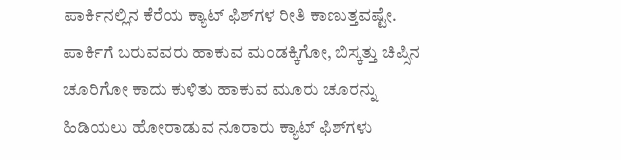ಪಾರ್ಕಿನಲ್ಲಿನ ಕೆರೆಯ ಕ್ಯಾಟ್‌ ಫಿಶ್‌ಗಳ ರೀತಿ ಕಾಣುತ್ತವಷ್ಟೇ. ಪಾರ್ಕಿಗೆ ಬರುವವರು ಹಾಕುವ ಮಂಡಕ್ಕಿಗೋ, ಬಿಸ್ಕತ್ತು ಚಿಪ್ಸಿನ ಚೂರಿಗೋ ಕಾದು ಕುಳಿತು ಹಾಕುವ ಮೂರು ಚೂರನ್ನು ಹಿಡಿಯಲು ಹೋರಾಡುವ ನೂರಾರು ಕ್ಯಾಟ್‌ ಫಿಶ್‌ಗಳು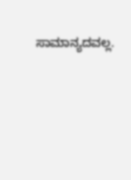ಸಾಮಾನ್ಯದವಲ್ಲ.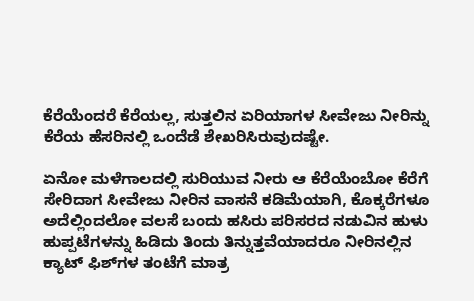ಕೆರೆಯೆಂದರೆ ಕೆರೆಯಲ್ಲ, ಸುತ್ತಲಿನ ಏರಿಯಾಗಳ ಸೀವೇಜು ನೀರಿನ್ನು ಕೆರೆಯ ಹೆಸರಿನಲ್ಲಿ ಒಂದೆಡೆ ಶೇಖರಿಸಿರುವುದಷ್ಟೇ.

ಏನೋ ಮಳೆಗಾಲದಲ್ಲಿ ಸುರಿಯುವ ನೀರು ಆ ಕೆರೆಯೆಂಬೋ ಕೆರೆಗೆ ಸೇರಿದಾಗ ಸೀವೇಜು ನೀರಿನ ವಾಸನೆ ಕಡಿಮೆಯಾಗಿ, ಕೊಕ್ಕರೆಗಳೂ ಅದೆಲ್ಲಿಂದಲೋ ವಲಸೆ ಬಂದು ಹಸಿರು ಪರಿಸರದ ನಡುವಿನ ಹುಳು ಹುಪ್ಪಟೆಗಳನ್ನು ಹಿಡಿದು ತಿಂದು ತಿನ್ನುತ್ತವೆಯಾದರೂ ನೀರಿನಲ್ಲಿನ ಕ್ಯಾಟ್‌ ಫಿಶ್‌ಗಳ ತಂಟೆಗೆ ಮಾತ್ರ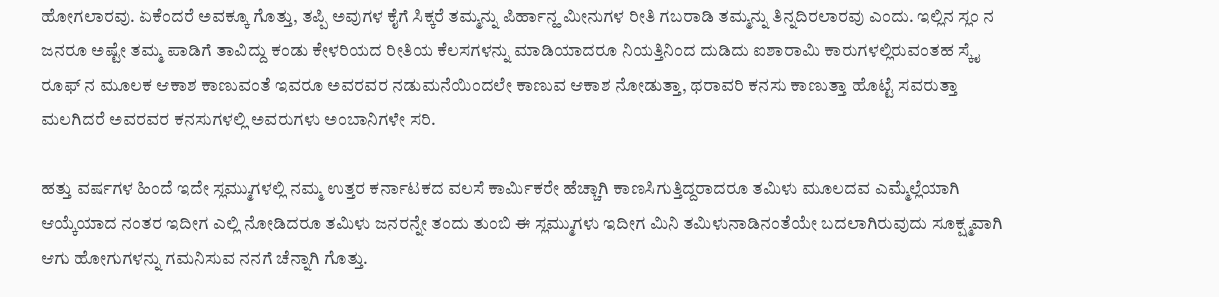ಹೋಗಲಾರವು. ಏಕೆಂದರೆ ಅವಕ್ಕೂ ಗೊತ್ತು, ತಪ್ಪಿ ಅವುಗಳ ಕೈಗೆ ಸಿಕ್ಕರೆ ತಮ್ಮನ್ನು ಪಿರ್ಹಾನ್ಹ ಮೀನುಗಳ ರೀತಿ ಗಬರಾಡಿ ತಮ್ಮನ್ನು ತಿನ್ನದಿರಲಾರವು ಎಂದು. ಇಲ್ಲಿನ ಸ್ಲಂ ನ ಜನರೂ ಅಷ್ಟೇ ತಮ್ಮ ಪಾಡಿಗೆ ತಾವಿದ್ದು ಕಂಡು ಕೇಳರಿಯದ ರೀತಿಯ ಕೆಲಸಗಳನ್ನು ಮಾಡಿಯಾದರೂ ನಿಯತ್ತಿನಿಂದ ದುಡಿದು ಐಶಾರಾಮಿ ಕಾರುಗಳಲ್ಲಿರುವಂತಹ ಸ್ಕೈ ರೂಫ್‌ ನ ಮೂಲಕ ಆಕಾಶ ಕಾಣುವಂತೆ ಇವರೂ ಅವರವರ ನಡುಮನೆಯಿಂದಲೇ ಕಾಣುವ ಆಕಾಶ ನೋಡುತ್ತಾ, ಥರಾವರಿ ಕನಸು ಕಾಣುತ್ತಾ ಹೊಟ್ಟೆ ಸವರುತ್ತಾ ಮಲಗಿದರೆ ಅವರವರ ಕನಸುಗಳಲ್ಲಿ ಅವರುಗಳು ಅಂಬಾನಿಗಳೇ ಸರಿ.

ಹತ್ತು ವರ್ಷಗಳ ಹಿಂದೆ ಇದೇ ಸ್ಲಮ್ಮುಗಳಲ್ಲಿ ನಮ್ಮ ಉತ್ತರ ಕರ್ನಾಟಕದ ವಲಸೆ ಕಾರ್ಮಿಕರೇ ಹೆಚ್ಚಾಗಿ ಕಾಣಸಿಗುತ್ತಿದ್ದರಾದರೂ ತಮಿಳು ಮೂಲದವ ಎಮ್ಮೆಲ್ಲೆಯಾಗಿ ಆಯ್ಕೆಯಾದ ನಂತರ ಇದೀಗ ಎಲ್ಲಿ ನೋಡಿದರೂ ತಮಿಳು ಜನರನ್ನೇ ತಂದು ತುಂಬಿ ಈ ಸ್ಲಮ್ಮುಗಳು ಇದೀಗ ಮಿನಿ ತಮಿಳುನಾಡಿನಂತೆಯೇ ಬದಲಾಗಿರುವುದು ಸೂಕ್ಷ್ಮವಾಗಿ ಆಗು ಹೋಗುಗಳನ್ನು ಗಮನಿಸುವ ನನಗೆ ಚೆನ್ನಾಗಿ ಗೊತ್ತು.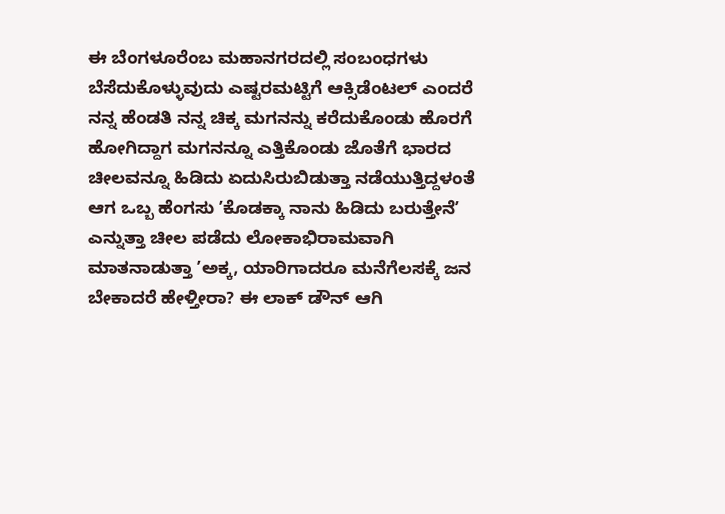ಈ ಬೆಂಗಳೂರೆಂಬ ಮಹಾನಗರದಲ್ಲಿ ಸಂಬಂಧಗಳು ಬೆಸೆದುಕೊಳ್ಳುವುದು ಎಷ್ಟರಮಟ್ಟಿಗೆ ಆಕ್ಸಿಡೆಂಟಲ್‌ ಎಂದರೆ ನನ್ನ ಹೆಂಡತಿ ನನ್ನ ಚಿಕ್ಕ ಮಗನನ್ನು ಕರೆದುಕೊಂಡು ಹೊರಗೆ ಹೋಗಿದ್ದಾಗ ಮಗನನ್ನೂ ಎತ್ತಿಕೊಂಡು ಜೊತೆಗೆ ಭಾರದ ಚೀಲವನ್ನೂ ಹಿಡಿದು ಏದುಸಿರುಬಿಡುತ್ತಾ ನಡೆಯುತ್ತಿದ್ದಳಂತೆ ಆಗ ಒಬ್ಬ ಹೆಂಗಸು ʼಕೊಡಕ್ಕಾ ನಾನು ಹಿಡಿದು ಬರುತ್ತೇನೆʼ ಎನ್ನುತ್ತಾ ಚೀಲ ಪಡೆದು ಲೋಕಾಭಿರಾಮವಾಗಿ ಮಾತನಾಡುತ್ತಾ ʼಅಕ್ಕ, ಯಾರಿಗಾದರೂ ಮನೆಗೆಲಸಕ್ಕೆ ಜನ ಬೇಕಾದರೆ ಹೇಳ್ತೀರಾ? ಈ ಲಾಕ್‌ ಡೌನ್‌ ಆಗಿ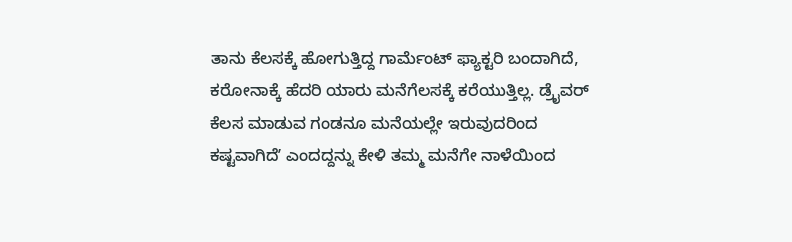ತಾನು ಕೆಲಸಕ್ಕೆ ಹೋಗುತ್ತಿದ್ದ ಗಾರ್ಮೆಂಟ್ ಫ್ಯಾಕ್ಟರಿ ಬಂದಾಗಿದೆ, ಕರೋನಾಕ್ಕೆ ಹೆದರಿ ಯಾರು ಮನೆಗೆಲಸಕ್ಕೆ ಕರೆಯುತ್ತಿಲ್ಲ. ಡ್ರೈವರ್‌ ಕೆಲಸ ಮಾಡುವ ಗಂಡನೂ ಮನೆಯಲ್ಲೇ ಇರುವುದರಿಂದ ಕಷ್ಟವಾಗಿದೆʼ ಎಂದದ್ದನ್ನು ಕೇಳಿ ತಮ್ಮ ಮನೆಗೇ ನಾಳೆಯಿಂದ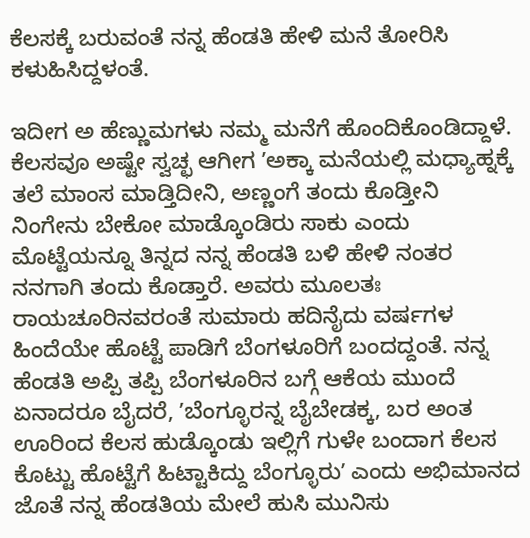ಕೆಲಸಕ್ಕೆ ಬರುವಂತೆ ನನ್ನ ಹೆಂಡತಿ ಹೇಳಿ ಮನೆ ತೋರಿಸಿ ಕಳುಹಿಸಿದ್ದಳಂತೆ.

ಇದೀಗ ಅ ಹೆಣ್ಣುಮಗಳು ನಮ್ಮ ಮನೆಗೆ ಹೊಂದಿಕೊಂಡಿದ್ದಾಳೆ. ಕೆಲಸವೂ ಅಷ್ಟೇ ಸ್ವಚ್ಛ ಆಗೀಗ ʼಅಕ್ಕಾ ಮನೆಯಲ್ಲಿ ಮಧ್ಯಾಹ್ನಕ್ಕೆ ತಲೆ ಮಾಂಸ ಮಾಡ್ತಿದೀನಿ, ಅಣ್ಣಂಗೆ ತಂದು ಕೊಡ್ತೀನಿ ನಿಂಗೇನು ಬೇಕೋ ಮಾಡ್ಕೊಂಡಿರು ಸಾಕು ಎಂದು ಮೊಟ್ಟೆಯನ್ನೂ ತಿನ್ನದ ನನ್ನ ಹೆಂಡತಿ ಬಳಿ ಹೇಳಿ ನಂತರ ನನಗಾಗಿ ತಂದು ಕೊಡ್ತಾರೆ. ಅವರು ಮೂಲತಃ ರಾಯಚೂರಿನವರಂತೆ ಸುಮಾರು ಹದಿನೈದು ವರ್ಷಗಳ ಹಿಂದೆಯೇ ಹೊಟ್ಟೆ ಪಾಡಿಗೆ ಬೆಂಗಳೂರಿಗೆ ಬಂದದ್ದಂತೆ. ನನ್ನ ಹೆಂಡತಿ ಅಪ್ಪಿ ತಪ್ಪಿ ಬೆಂಗಳೂರಿನ ಬಗ್ಗೆ ಆಕೆಯ ಮುಂದೆ ಏನಾದರೂ ಬೈದರೆ, ʼಬೆಂಗ್ಳೂರನ್ನ ಬೈಬೇಡಕ್ಕ, ಬರ ಅಂತ ಊರಿಂದ ಕೆಲಸ ಹುಡ್ಕೊಂಡು ಇಲ್ಲಿಗೆ ಗುಳೇ ಬಂದಾಗ ಕೆಲಸ ಕೊಟ್ಟು ಹೊಟ್ಟೆಗೆ ಹಿಟ್ಟಾಕಿದ್ದು ಬೆಂಗ್ಳೂರುʼ ಎಂದು ಅಭಿಮಾನದ ಜೊತೆ ನನ್ನ ಹೆಂಡತಿಯ ಮೇಲೆ ಹುಸಿ ಮುನಿಸು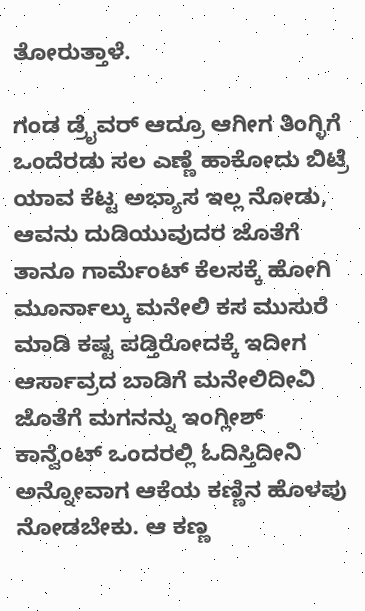ತೋರುತ್ತಾಳೆ.

ಗಂಡ ಡ್ರೈವರ್‌ ಆದ್ರೂ ಆಗೀಗ ತಿಂಗ್ಳಿಗೆ ಒಂದೆರಡು ಸಲ ಎಣ್ಣೆ ಹಾಕೋದು ಬಿಟ್ರೆ ಯಾವ ಕೆಟ್ಟ ಅಭ್ಯಾಸ ಇಲ್ಲ ನೋಡು, ಆವನು ದುಡಿಯುವುದರ ಜೊತೆಗೆ ತಾನೂ ಗಾರ್ಮೆಂಟ್‌ ಕೆಲಸಕ್ಕೆ ಹೋಗಿ ಮೂರ್ನಾಲ್ಕು ಮನೇಲಿ ಕಸ ಮುಸುರೆ ಮಾಡಿ ಕಷ್ಟ ಪಡ್ತಿರೋದಕ್ಕೆ ಇದೀಗ ಆರ್ಸಾವ್ರದ ಬಾಡಿಗೆ ಮನೇಲಿದೀವಿ ಜೊತೆಗೆ ಮಗನನ್ನು ಇಂಗ್ಲೀಶ್‌ ಕಾನ್ವೆಂಟ್‌ ಒಂದರಲ್ಲಿ ಓದಿಸ್ತಿದೀನಿ ಅನ್ನೋವಾಗ ಆಕೆಯ ಕಣ್ಣಿನ ಹೊಳಪು ನೋಡಬೇಕು. ಆ ಕಣ್ಣ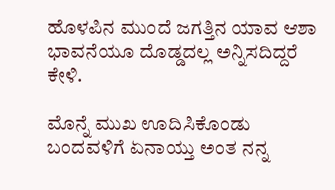ಹೊಳಪಿನ ಮುಂದೆ ಜಗತ್ತಿನ ಯಾವ ಆಶಾ ಭಾವನೆಯೂ ದೊಡ್ಡದಲ್ಲ ಅನ್ನಿಸದಿದ್ದರೆ ಕೇಳಿ.

ಮೊನ್ನೆ ಮುಖ ಊದಿಸಿಕೊಂಡು ಬಂದವಳಿಗೆ ಏನಾಯ್ತು ಅಂತ ನನ್ನ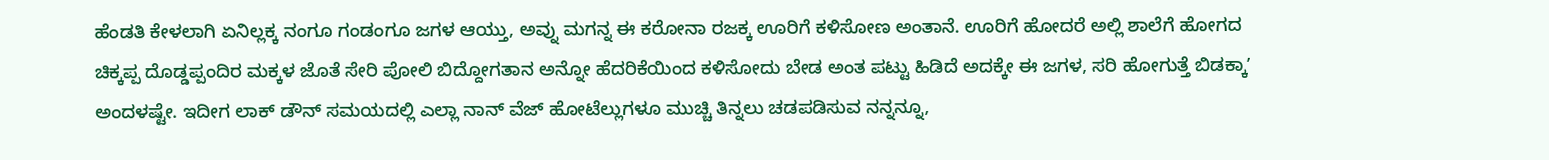ಹೆಂಡತಿ ಕೇಳಲಾಗಿ ಏನಿಲ್ಲಕ್ಕ ನಂಗೂ ಗಂಡಂಗೂ ಜಗಳ ಆಯ್ತು, ಅವ್ನು ಮಗನ್ನ ಈ ಕರೋನಾ ರಜಕ್ಕ ಊರಿಗೆ ಕಳಿಸೋಣ ಅಂತಾನೆ. ಊರಿಗೆ ಹೋದರೆ ಅಲ್ಲಿ ಶಾಲೆಗೆ ಹೋಗದ ಚಿಕ್ಕಪ್ಪ ದೊಡ್ಡಪ್ಪಂದಿರ ಮಕ್ಕಳ ಜೊತೆ ಸೇರಿ ಪೋಲಿ ಬಿದ್ದೋಗತಾನ ಅನ್ನೋ ಹೆದರಿಕೆಯಿಂದ ಕಳಿಸೋದು ಬೇಡ ಅಂತ ಪಟ್ಟು ಹಿಡಿದೆ ಅದಕ್ಕೇ ಈ ಜಗಳ, ಸರಿ ಹೋಗುತ್ತೆ ಬಿಡಕ್ಕಾʼ ಅಂದಳಷ್ಟೇ. ಇದೀಗ ಲಾಕ್‌ ಡೌನ್‌ ಸಮಯದಲ್ಲಿ ಎಲ್ಲಾ ನಾನ್‌ ವೆಜ್‌ ಹೋಟೆಲ್ಲುಗಳೂ ಮುಚ್ಚಿ ತಿನ್ನಲು ಚಡಪಡಿಸುವ ನನ್ನನ್ನೂ,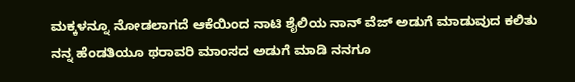ಮಕ್ಕಳನ್ನೂ ನೋಡಲಾಗದೆ ಆಕೆಯಿಂದ ನಾಟಿ ಶೈಲಿಯ ನಾನ್‌ ವೆಜ್‌ ಅಡುಗೆ ಮಾಡುವುದ ಕಲಿತು ನನ್ನ ಹೆಂಡತಿಯೂ ಥರಾವರಿ ಮಾಂಸದ ಅಡುಗೆ ಮಾಡಿ ನನಗೂ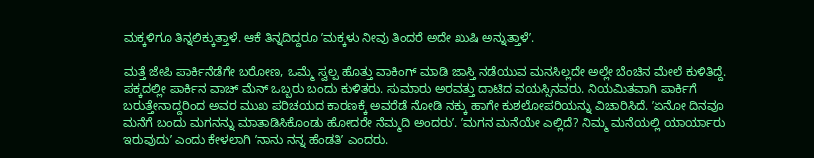ಮಕ್ಕಳಿಗೂ ತಿನ್ನಲಿಕ್ಕುತ್ತಾಳೆ. ಆಕೆ ತಿನ್ನದಿದ್ದರೂ ʼಮಕ್ಕಳು ನೀವು ತಿಂದರೆ ಅದೇ ಖುಷಿ ಅನ್ನುತ್ತಾಳೆʼ.

ಮತ್ತೆ ಜೇಪಿ ಪಾರ್ಕಿನೆಡೆಗೇ ಬರೋಣ, ಒಮ್ಮೆ ಸ್ವಲ್ಪ ಹೊತ್ತು ವಾಕಿಂಗ್‌ ಮಾಡಿ ಜಾಸ್ತಿ ನಡೆಯುವ ಮನಸಿಲ್ಲದೇ ಅಲ್ಲೇ ಬೆಂಚಿನ ಮೇಲೆ ಕುಳಿತಿದ್ದೆ. ಪಕ್ಕದಲ್ಲೀ ಪಾರ್ಕಿನ ವಾಚ್‌ ಮೆನ್‌ ಒಬ್ಬರು ಬಂದು ಕುಳಿತರು. ಸುಮಾರು ಅರವತ್ತು ದಾಟಿದ ವಯಸ್ಸಿನವರು. ನಿಯಮಿತವಾಗಿ ಪಾರ್ಕಿಗೆ ಬರುತ್ತೇನಾದ್ದರಿಂದ ಅವರ ಮುಖ ಪರಿಚಯದ ಕಾರಣಕ್ಕೆ ಅವರೆಡೆ ನೋಡಿ ನಕ್ಕು ಹಾಗೇ ಕುಶಲೋಪರಿಯನ್ನು ವಿಚಾರಿಸಿದೆ. ʼಏನೋ ದಿನವೂ ಮನೆಗೆ ಬಂದು ಮಗನನ್ನು ಮಾತಾಡಿಸಿಕೊಂಡು ಹೋದರೇ ನೆಮ್ಮದಿ ಅಂದರುʼ. ʼಮಗನ ಮನೆಯೇ ಎಲ್ಲಿದೆ? ನಿಮ್ಮ ಮನೆಯಲ್ಲಿ ಯಾರ್ಯಾರು ಇರುವುದುʼ ಎಂದು ಕೇಳಲಾಗಿ ʼನಾನು ನನ್ನ ಹೆಂಡತಿʼ ಎಂದರು.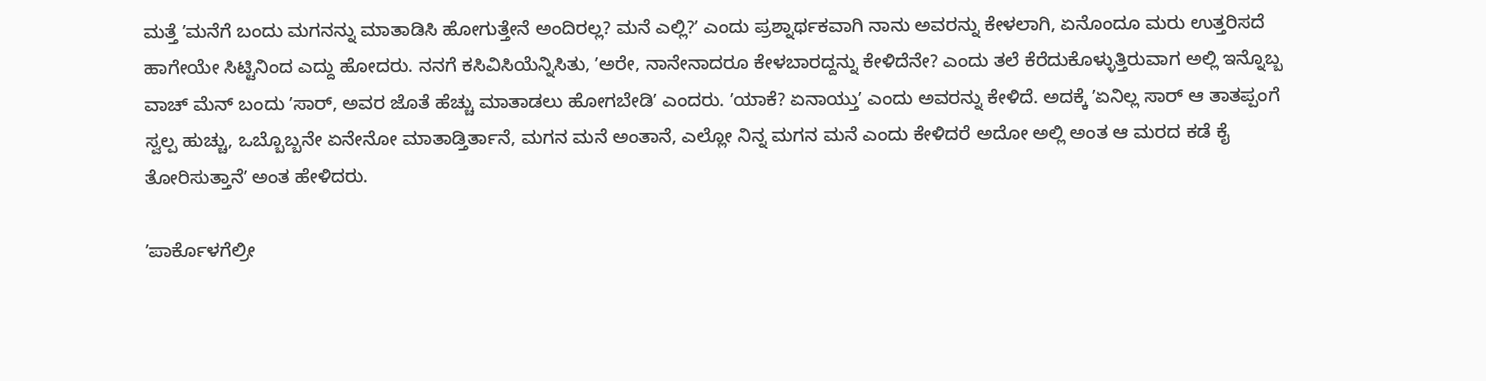ಮತ್ತೆ ʼಮನೆಗೆ ಬಂದು ಮಗನನ್ನು ಮಾತಾಡಿಸಿ ಹೋಗುತ್ತೇನೆ ಅಂದಿರಲ್ಲ? ಮನೆ ಎಲ್ಲಿ?ʼ ಎಂದು ಪ್ರಶ್ನಾರ್ಥಕವಾಗಿ ನಾನು ಅವರನ್ನು ಕೇಳಲಾಗಿ, ಏನೊಂದೂ ಮರು ಉತ್ತರಿಸದೆ ಹಾಗೇಯೇ ಸಿಟ್ಟಿನಿಂದ ಎದ್ದು ಹೋದರು. ನನಗೆ ಕಸಿವಿಸಿಯೆನ್ನಿಸಿತು, ʼಅರೇ, ನಾನೇನಾದರೂ ಕೇಳಬಾರದ್ದನ್ನು ಕೇಳಿದೆನೇ? ಎಂದು ತಲೆ ಕೆರೆದುಕೊಳ್ಳುತ್ತಿರುವಾಗ ಅಲ್ಲಿ ಇನ್ನೊಬ್ಬ ವಾಚ್‌ ಮೆನ್‌ ಬಂದು ʼಸಾರ್‌, ಅವರ ಜೊತೆ ಹೆಚ್ಚು ಮಾತಾಡಲು ಹೋಗಬೇಡಿʼ ಎಂದರು. ʼಯಾಕೆ? ಏನಾಯ್ತುʼ ಎಂದು ಅವರನ್ನು ಕೇಳಿದೆ. ಅದಕ್ಕೆ ʼಏನಿಲ್ಲ ಸಾರ್‌ ಆ ತಾತಪ್ಪಂಗೆ ಸ್ವಲ್ಪ ಹುಚ್ಚು, ಒಬ್ಬೊಬ್ಬನೇ ಏನೇನೋ ಮಾತಾಡ್ತಿರ್ತಾನೆ, ಮಗನ ಮನೆ ಅಂತಾನೆ, ಎಲ್ಲೋ ನಿನ್ನ ಮಗನ ಮನೆ ಎಂದು ಕೇಳಿದರೆ ಅದೋ ಅಲ್ಲಿ ಅಂತ ಆ ಮರದ ಕಡೆ ಕೈ ತೋರಿಸುತ್ತಾನೆʼ ಅಂತ ಹೇಳಿದರು.

ʼಪಾರ್ಕೊಳಗೆಲ್ರೀ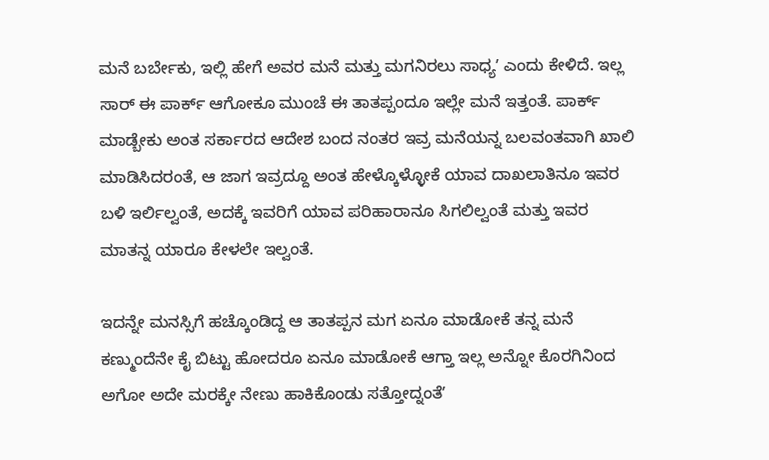ಮನೆ ಬರ್ಬೇಕು, ಇಲ್ಲಿ ಹೇಗೆ ಅವರ ಮನೆ ಮತ್ತು ಮಗನಿರಲು ಸಾಧ್ಯʼ ಎಂದು ಕೇಳಿದೆ. ಇಲ್ಲ ಸಾರ್‌ ಈ ಪಾರ್ಕ್‌ ಆಗೋಕೂ ಮುಂಚೆ ಈ ತಾತಪ್ಪಂದೂ ಇಲ್ಲೇ ಮನೆ ಇತ್ತಂತೆ. ಪಾರ್ಕ್‌ ಮಾಡ್ಬೇಕು ಅಂತ ಸರ್ಕಾರದ ಆದೇಶ ಬಂದ ನಂತರ ಇವ್ರ ಮನೆಯನ್ನ ಬಲವಂತವಾಗಿ ಖಾಲಿ ಮಾಡಿಸಿದರಂತೆ, ಆ ಜಾಗ ಇವ್ರದ್ದೂ ಅಂತ ಹೇಳ್ಕೊಳ್ಳೋಕೆ ಯಾವ ದಾಖಲಾತಿನೂ ಇವರ ಬಳಿ ಇರ್ಲಿಲ್ವಂತೆ, ಅದಕ್ಕೆ ಇವರಿಗೆ ಯಾವ ಪರಿಹಾರಾನೂ ಸಿಗಲಿಲ್ವಂತೆ ಮತ್ತು ಇವರ ಮಾತನ್ನ ಯಾರೂ ಕೇಳಲೇ ಇಲ್ವಂತೆ.

ಇದನ್ನೇ ಮನಸ್ಸಿಗೆ ಹಚ್ಕೊಂಡಿದ್ದ ಆ ತಾತಪ್ಪನ ಮಗ ಏನೂ ಮಾಡೋಕೆ ತನ್ನ ಮನೆ ಕಣ್ಮುಂದೆನೇ ಕೈ ಬಿಟ್ಟು ಹೋದರೂ ಏನೂ ಮಾಡೋಕೆ ಆಗ್ತಾ ಇಲ್ಲ ಅನ್ನೋ ಕೊರಗಿನಿಂದ ಅಗೋ ಅದೇ ಮರಕ್ಕೇ ನೇಣು ಹಾಕಿಕೊಂಡು ಸತ್ತೋದ್ನಂತೆʼ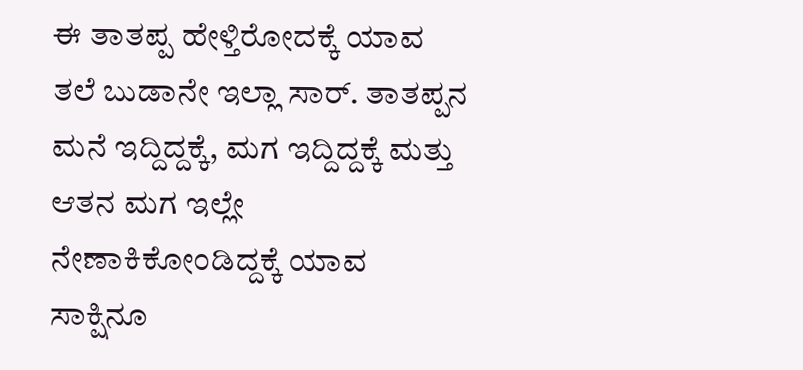ಈ ತಾತಪ್ಪ ಹೇಳ್ತಿರೋದಕ್ಕೆ ಯಾವ ತಲೆ ಬುಡಾನೇ ಇಲ್ಲಾ ಸಾರ್. ತಾತಪ್ಪನ ಮನೆ ಇದ್ದಿದ್ದಕ್ಕೆ, ಮಗ ಇದ್ದಿದ್ದಕ್ಕೆ ಮತ್ತು ಆತನ ಮಗ ಇಲ್ಲೇ ನೇಣಾಕಿಕೋಂಡಿದ್ದಕ್ಕೆ ಯಾವ ಸಾಕ್ಷಿನೂ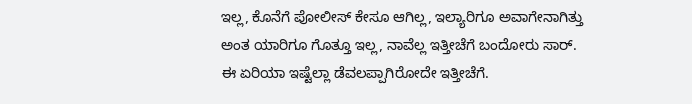ಇಲ್ಲ, ಕೊನೆಗೆ ಪೋಲೀಸ್‌ ಕೇಸೂ ಆಗಿಲ್ಲ, ಇಲ್ಯಾರಿಗೂ ಅವಾಗೇನಾಗಿತ್ತು ಅಂತ ಯಾರಿಗೂ ಗೊತ್ತೂ ಇಲ್ಲ, ನಾವೆಲ್ಲ ಇತ್ತೀಚೆಗೆ ಬಂದೋರು ಸಾರ್. ಈ ಏರಿಯಾ ಇಷ್ಟೆಲ್ಲಾ ಡೆವಲಪ್ಪಾಗಿರೋದೇ ಇತ್ತೀಚೆಗೆ.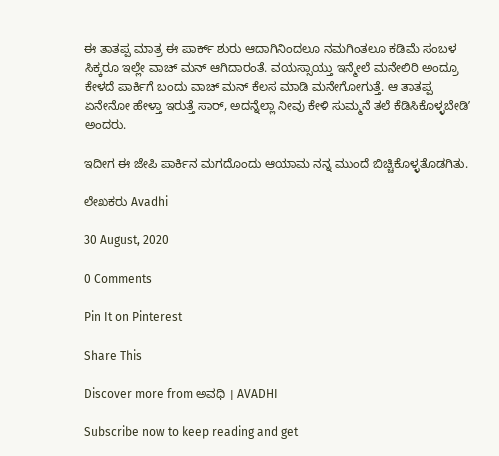ಈ ತಾತಪ್ಪ ಮಾತ್ರ ಈ ಪಾರ್ಕ್‌ ಶುರು ಆದಾಗಿನಿಂದಲೂ ನಮಗಿಂತಲೂ ಕಡಿಮೆ ಸಂಬಳ ಸಿಕ್ಕರೂ ಇಲ್ಲೇ ವಾಚ್‌ ಮನ್‌ ಆಗಿದಾರಂತೆ. ವಯಸ್ಸಾಯ್ತು ಇನ್ಮೇಲೆ ಮನೇಲಿರಿ ಅಂದ್ರೂ ಕೇಳದೆ ಪಾರ್ಕಿಗೆ ಬಂದು ವಾಚ್‌ ಮನ್‌ ಕೆಲಸ ಮಾಡಿ ಮನೇಗೋಗುತ್ತೆ. ಆ ತಾತಪ್ಪ ಏನೇನೋ ಹೇಳ್ತಾ ಇರುತ್ತೆ ಸಾರ್, ಅದನ್ನೆಲ್ಲಾ ನೀವು ಕೇಳಿ ಸುಮ್ಮನೆ ತಲೆ ಕೆಡಿಸಿಕೊಳ್ಳಬೇಡಿʼ ಅಂದರು.

ಇದೀಗ ಈ ಜೇಪಿ ಪಾರ್ಕಿನ ಮಗದೊಂದು ಆಯಾಮ ನನ್ನ ಮುಂದೆ ಬಿಚ್ಚಿಕೊಳ್ಳತೊಡಗಿತು.

ಲೇಖಕರು Avadhi

30 August, 2020

0 Comments

Pin It on Pinterest

Share This

Discover more from ಅವಧಿ । AVADHI

Subscribe now to keep reading and get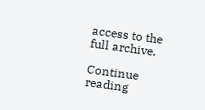access to the full archive.

Continue reading